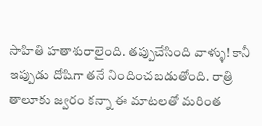సాహితి హతాశురాలైంది. తప్పుచేసింది వాళ్ళు! కానీ ఇప్పుడు దోషిగా తనే నిందించబడుతోంది. రాత్రి తాలూకు జ్వరం కన్నా ఈ మాటలతో మరింత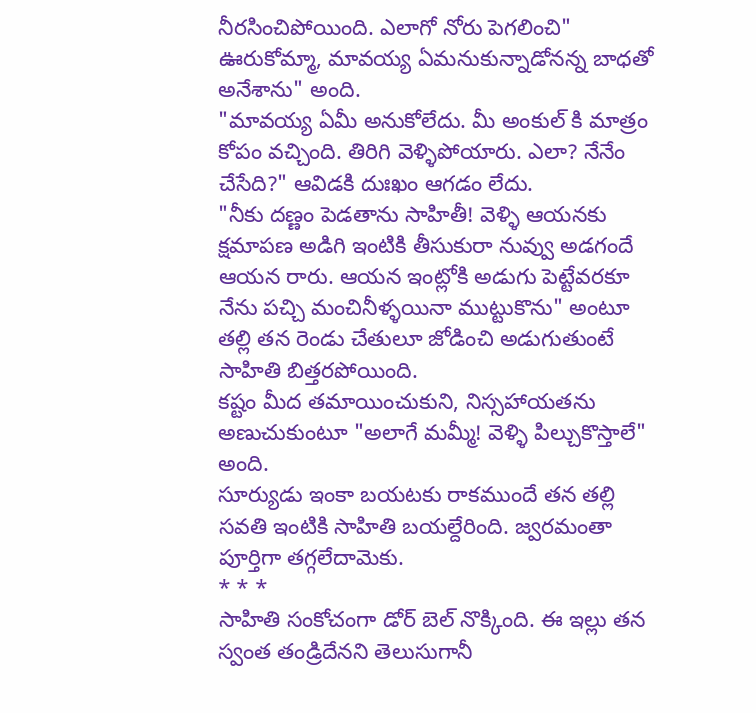నీరసించిపోయింది. ఎలాగో నోరు పెగలించి" ఊరుకోమ్మా, మావయ్య ఏమనుకున్నాడోనన్న బాధతో అనేశాను" అంది.
"మావయ్య ఏమీ అనుకోలేదు. మీ అంకుల్ కి మాత్రం కోపం వచ్చింది. తిరిగి వెళ్ళిపోయారు. ఎలా? నేనేం చేసేది?" ఆవిడకి దుఃఖం ఆగడం లేదు.
"నీకు దణ్ణం పెడతాను సాహితీ! వెళ్ళి ఆయనకు క్షమాపణ అడిగి ఇంటికి తీసుకురా నువ్వు అడగందే ఆయన రారు. ఆయన ఇంట్లోకి అడుగు పెట్టేవరకూ నేను పచ్చి మంచినీళ్ళయినా ముట్టుకొను" అంటూ తల్లి తన రెండు చేతులూ జోడించి అడుగుతుంటే సాహితి బిత్తరపోయింది.
కష్టం మీద తమాయించుకుని, నిస్సహాయతను అణుచుకుంటూ "అలాగే మమ్మీ! వెళ్ళి పిల్చుకొస్తాలే" అంది.
సూర్యుడు ఇంకా బయటకు రాకముందే తన తల్లి సవతి ఇంటికి సాహితి బయల్దేరింది. జ్వరమంతా పూర్తిగా తగ్గలేదామెకు.
* * *
సాహితి సంకోచంగా డోర్ బెల్ నొక్కింది. ఈ ఇల్లు తన స్వంత తండ్రిదేనని తెలుసుగానీ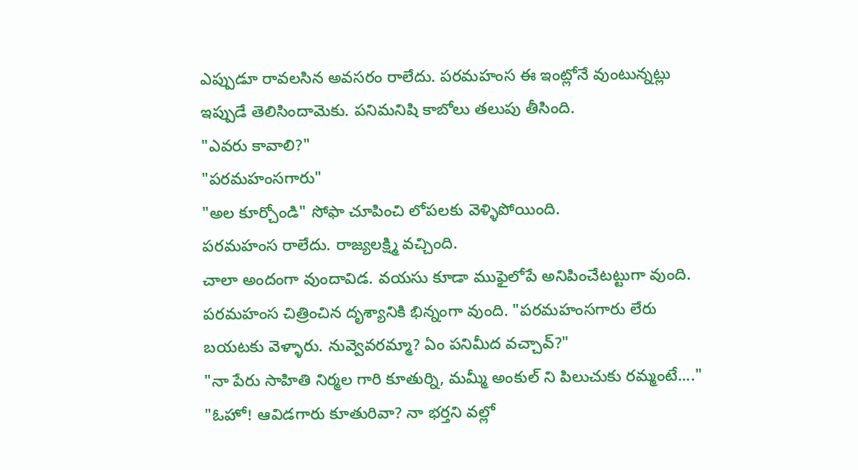ఎప్పుడూ రావలసిన అవసరం రాలేదు. పరమహంస ఈ ఇంట్లోనే వుంటున్నట్లు ఇప్పుడే తెలిసిందామెకు. పనిమనిషి కాబోలు తలుపు తీసింది.
"ఎవరు కావాలి?"
"పరమహంసగారు"
"అల కూర్చోండి" సోఫా చూపించి లోపలకు వెళ్ళిపోయింది.
పరమహంస రాలేదు. రాజ్యలక్ష్మి వచ్చింది.
చాలా అందంగా వుందావిడ. వయసు కూడా ముఫైలోపే అనిపించేటట్టుగా వుంది. పరమహంస చిత్రించిన దృశ్యానికి భిన్నంగా వుంది. "పరమహంసగారు లేరు బయటకు వెళ్ళారు. నువ్వెవరమ్మా? ఏం పనిమీద వచ్చావ్?"
"నా పేరు సాహితి నిర్మల గారి కూతుర్ని, మమ్మీ అంకుల్ ని పిలుచుకు రమ్మంటే...."
"ఓహో! ఆవిడగారు కూతురివా? నా భర్తని వల్లో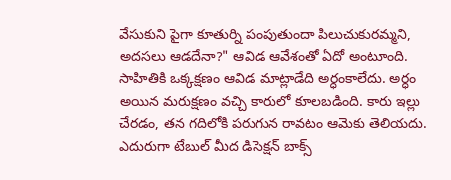వేసుకుని పైగా కూతుర్ని పంపుతుందా పిలుచుకురమ్మని, అదసలు ఆడదేనా?" ఆవిడ ఆవేశంతో ఏదో అంటూంది.
సాహితికి ఒక్కక్షణం ఆవిడ మాట్లాడేది అర్ధంకాలేదు. అర్ధం అయిన మరుక్షణం వచ్చి కారులో కూలబడింది. కారు ఇల్లు చేరడం, తన గదిలోకి పరుగున రావటం ఆమెకు తెలియదు. ఎదురుగా టేబుల్ మీద డిసెక్షన్ బాక్స్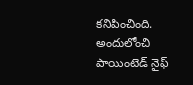కనిపించింది. అందులోంచి పాయింటెడ్ నైఫ్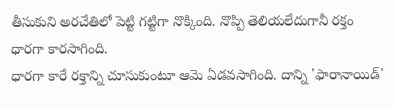తీసుకుని అరచేతిలో పెట్టి గట్టిగా నొక్కింది. నొప్పి తెలియలేదుగానీ రక్తం ధారగా కారసాగింది.
ధారగా కారే రక్తాన్ని చూసుకుంటూ ఆమె ఏడవసాగింది. దాన్ని 'ఫారానాయిడ్'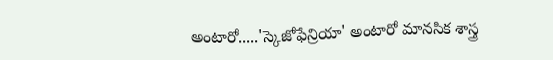అంటారో.....'స్కెజోఫేన్రియా' అంటారో మానసిక శాస్త్ర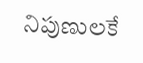నిపుణులకే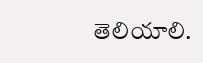తెలియాలి.